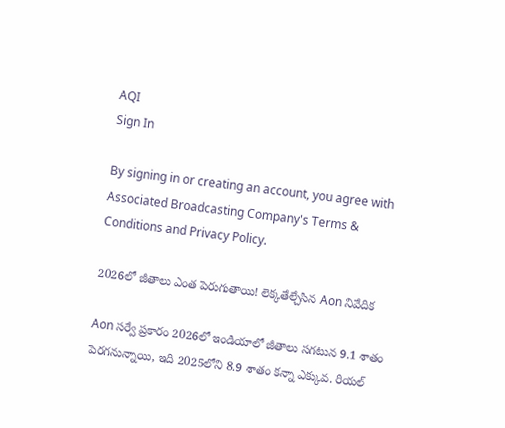AQI
Sign In

By signing in or creating an account, you agree with Associated Broadcasting Company's Terms & Conditions and Privacy Policy.

2026లో జీతాలు ఎంత పెరుగుతాయి! లెక్కతేల్చేసిన Aon నివేదిక

Aon సర్వే ప్రకారం 2026లో ఇండియాలో జీతాలు సగటున 9.1 శాతం పెరగనున్నాయి, ఇది 2025లోని 8.9 శాతం కన్నా ఎక్కువ. రియల్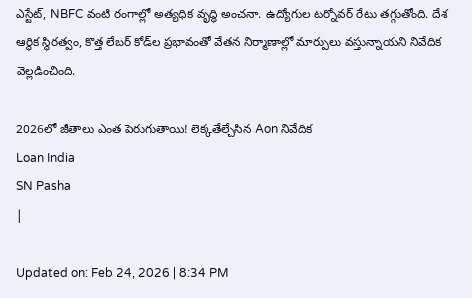ఎస్టేట్, NBFC వంటి రంగాల్లో అత్యధిక వృద్ధి అంచనా. ఉద్యోగుల టర్నోవర్ రేటు తగ్గుతోంది. దేశ ఆర్థిక స్థిరత్వం, కొత్త లేబర్ కోడ్‌ల ప్రభావంతో వేతన నిర్మాణాల్లో మార్పులు వస్తున్నాయని నివేదిక వెల్లడించింది.

2026లో జీతాలు ఎంత పెరుగుతాయి! లెక్కతేల్చేసిన Aon నివేదిక
Loan India
SN Pasha
|

Updated on: Feb 24, 2026 | 8:34 PM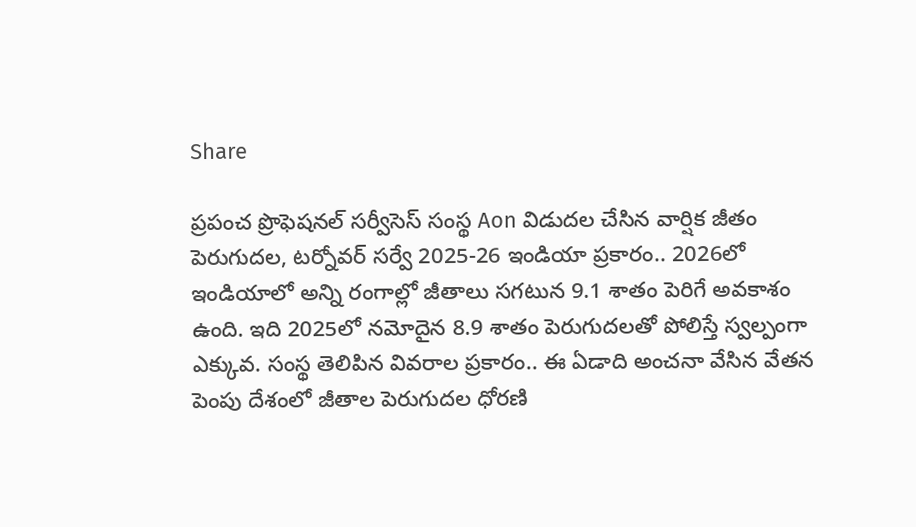Share

ప్రపంచ ప్రొఫెషనల్ సర్వీసెస్ సంస్థ Aon విడుదల చేసిన వార్షిక జీతం పెరుగుదల, టర్నోవర్ సర్వే 2025-26 ఇండియా ప్రకారం.. 2026లో ఇండియాలో అన్ని రంగాల్లో జీతాలు సగటున 9.1 శాతం పెరిగే అవకాశం ఉంది. ఇది 2025లో నమోదైన 8.9 శాతం పెరుగుదలతో పోలిస్తే స్వల్పంగా ఎక్కువ. సంస్థ తెలిపిన వివరాల ప్రకారం.. ఈ ఏడాది అంచనా వేసిన వేతన పెంపు దేశంలో జీతాల పెరుగుదల ధోరణి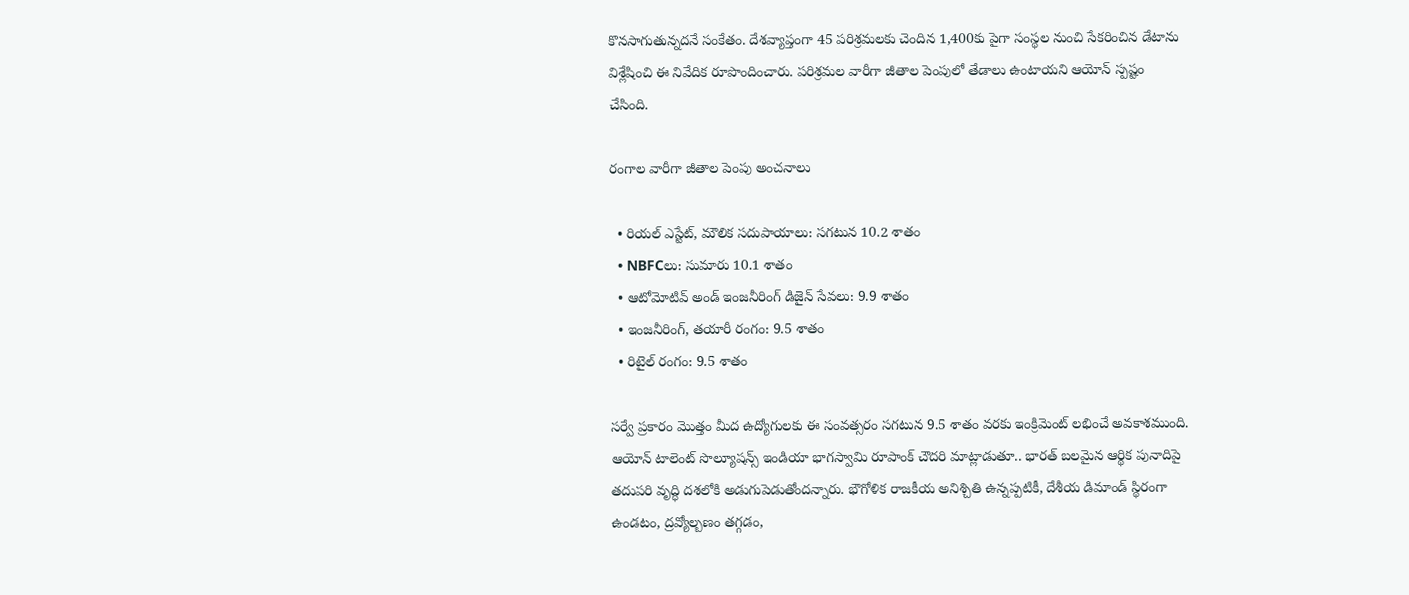కొనసాగుతున్నదనే సంకేతం. దేశవ్యాప్తంగా 45 పరిశ్రమలకు చెందిన 1,400కు పైగా సంస్థల నుంచి సేకరించిన డేటాను విశ్లేషించి ఈ నివేదిక రూపొందించారు. పరిశ్రమల వారీగా జీతాల పెంపులో తేడాలు ఉంటాయని ఆయోన్ స్పష్టం చేసింది.

రంగాల వారీగా జీతాల పెంపు అంచనాలు

  • రియల్ ఎస్టేట్, మౌలిక సదుపాయాలు: సగటున 10.2 శాతం
  • NBFCలు: సుమారు 10.1 శాతం
  • ఆటోమోటివ్ అండ్‌ ఇంజనీరింగ్ డిజైన్ సేవలు: 9.9 శాతం
  • ఇంజనీరింగ్, తయారీ రంగం: 9.5 శాతం
  • రిటైల్ రంగం: 9.5 శాతం

సర్వే ప్రకారం మొత్తం మీద ఉద్యోగులకు ఈ సంవత్సరం సగటున 9.5 శాతం వరకు ఇంక్రిమెంట్ లభించే అవకాశముంది. ఆయోన్ టాలెంట్ సొల్యూషన్స్ ఇండియా భాగస్వామి రూపాంక్ చౌదరి మాట్లాడుతూ.. భారత్ బలమైన ఆర్థిక పునాదిపై తదుపరి వృద్ధి దశలోకి అడుగుపెడుతోందన్నారు. భౌగోళిక రాజకీయ అనిశ్చితి ఉన్నప్పటికీ, దేశీయ డిమాండ్ స్థిరంగా ఉండటం, ద్రవ్యోల్బణం తగ్గడం,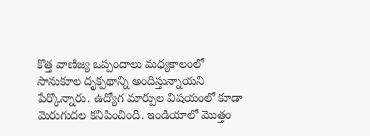కొత్త వాణిజ్య ఒప్పందాలు మధ్యకాలంలో సానుకూల దృక్పథాన్ని అందిస్తున్నాయని పేర్కొన్నారు. ఉద్యోగ మార్పుల విషయంలో కూడా మెరుగుదల కనిపించింది. ఇండియాలో మొత్తం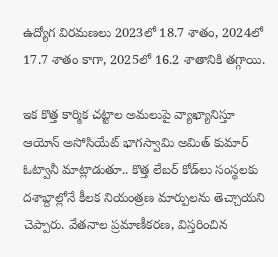ఉద్యోగ విరమణలు 2023లో 18.7 శాతం, 2024లో 17.7 శాతం కాగా, 2025లో 16.2 శాతానికి తగ్గాయి.

ఇక కొత్త కార్మిక చట్టాల అమలుపై వ్యాఖ్యానిస్తూ ఆయోన్ అసోసియేట్ భాగస్వామి అమిత్ కుమార్ ఓట్వానీ మాట్లాడుతూ.. కొత్త లేబర్ కోడ్‌లు సంస్థలకు దశాబ్దాల్లోనే కీలక నియంత్రణ మార్పులను తెచ్చాయని చెప్పారు. వేతనాల ప్రమాణీకరణ, విస్తరించిన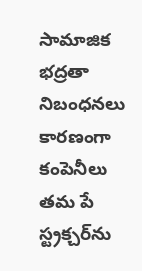సామాజిక భద్రతా నిబంధనలు కారణంగా కంపెనీలు తమ పే స్ట్రక్చర్‌ను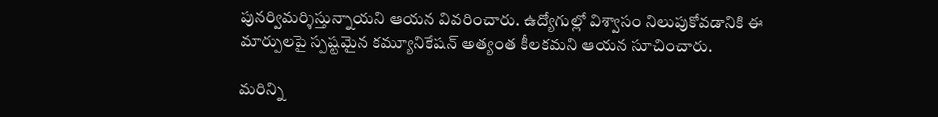పునర్విమర్శిస్తున్నాయని ఆయన వివరించారు. ఉద్యోగుల్లో విశ్వాసం నిలుపుకోవడానికి ఈ మార్పులపై స్పష్టమైన కమ్యూనికేషన్ అత్యంత కీలకమని ఆయన సూచించారు.

మరిన్ని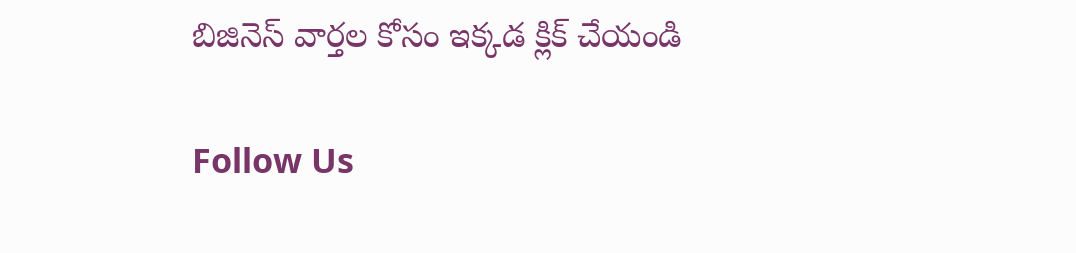బిజినెస్‌ వార్తల కోసం ఇక్కడ క్లిక్‌ చేయండి

Follow Us